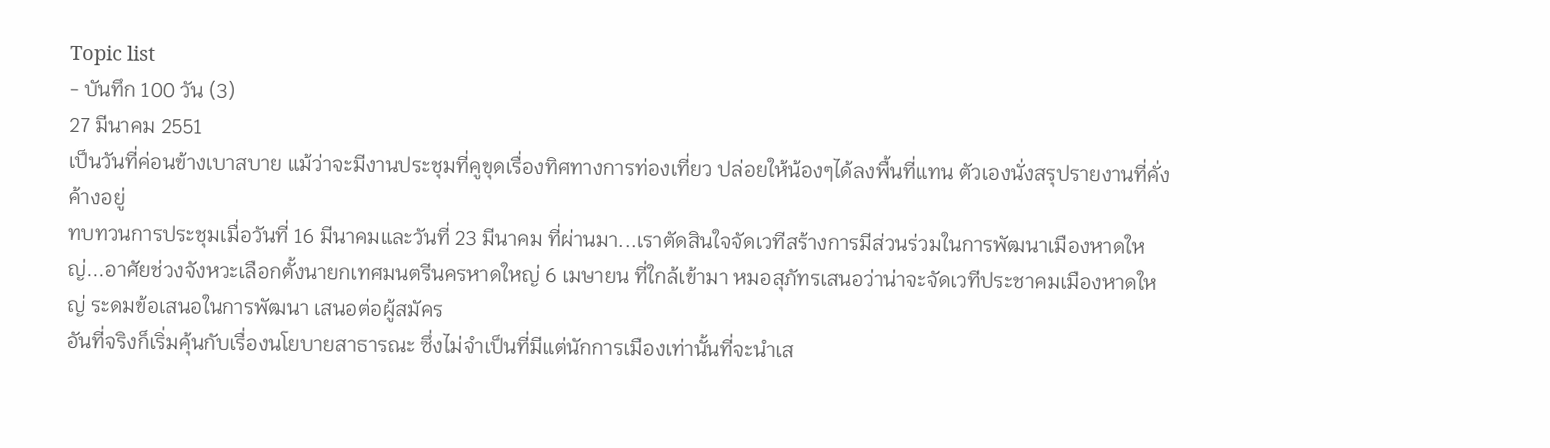Topic list
- บันทึก 100 วัน (3)
27 มีนาคม 2551
เป็นวันที่ค่อนข้างเบาสบาย แม้ว่าจะมีงานประชุมที่คูขุดเรื่องทิศทางการท่องเที่ยว ปล่อยให้น้องๆได้ลงพื้นที่แทน ตัวเองนั่งสรุปรายงานที่คั่งค้างอยู่
ทบทวนการประชุมเมื่อวันที่ 16 มีนาคมและวันที่ 23 มีนาคม ที่ผ่านมา...เราตัดสินใจจัดเวทีสร้างการมีส่วนร่วมในการพัฒนาเมืองหาดใหญ่...อาศัยช่วงจังหวะเลือกตั้งนายกเทศมนตรีนครหาดใหญ่ 6 เมษายน ที่ใกล้เข้ามา หมอสุภัทรเสนอว่าน่าจะจัดเวทีประชาคมเมืองหาดใหญ่ ระดมข้อเสนอในการพัฒนา เสนอต่อผู้สมัคร
อันที่จริงก็เริ่มคุ้นกับเรื่องนโยบายสาธารณะ ซึ่งไม่จำเป็นที่มีแต่นักการเมืองเท่านั้นที่จะนำเส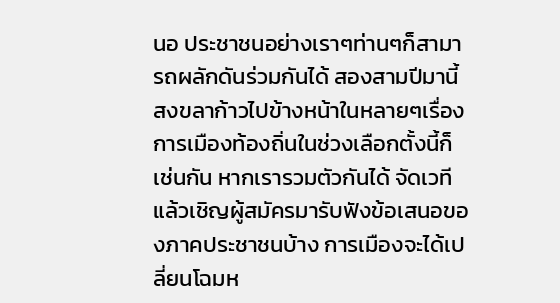นอ ประชาชนอย่างเราๆท่านๆก็สามารถผลักดันร่วมกันได้ สองสามปีมานี้ สงขลาก้าวไปข้างหน้าในหลายๆเรื่อง การเมืองท้องถิ่นในช่วงเลือกตั้งนี้ก็เช่นกัน หากเรารวมตัวกันได้ จัดเวทีแล้วเชิญผู้สมัครมารับฟังข้อเสนอของภาคประชาชนบ้าง การเมืองจะได้เปลี่ยนโฉมห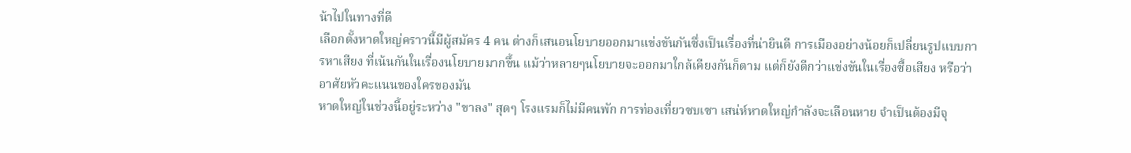น้าไปในทางที่ดี
เลือกตั้งหาดใหญ่คราวนี้มีผู้สมัคร 4 คน ต่างก็เสนอนโยบายออกมาแข่งขันกันซึ่งเป็นเรื่องที่น่ายินดี การเมืองอย่างน้อยก็เปลี่ยนรูปแบบการหาเสียง ที่เน้นกันในเรื่องนโยบายมากขึ้น แม้ว่าหลายๆนโยบายจะออกมาใกล้เคียงกันก็ตาม แต่ก็ยังดีกว่าแข่งขันในเรื่องซื้อเสียง หรือว่าอาศัยหัวคะแนนของใครของมัน
หาดใหญ่ในช่วงนี้อยู่ระหว่าง "ขาลง" สุดๆ โรงแรมก็ไม่มีคนพัก การท่องเที่ยวซบเซา เสน่ห์หาดใหญ่กำลังจะเลือนหาย จำเป็นต้องมีจุ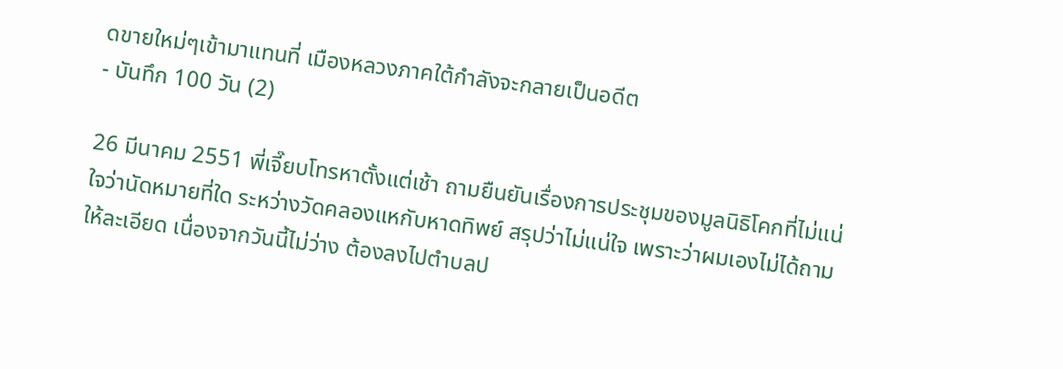ดขายใหม่ๆเข้ามาแทนที่ เมืองหลวงภาคใต้กำลังจะกลายเป็นอดีต
- บันทึก 100 วัน (2)

26 มีนาคม 2551 พี่เจี๊ยบโทรหาตั้งแต่เช้า ถามยืนยันเรื่องการประชุมของมูลนิธิโคกที่ไม่แน่ใจว่านัดหมายที่ใด ระหว่างวัดคลองแหกับหาดทิพย์ สรุปว่าไม่แน่ใจ เพราะว่าผมเองไม่ได้ถามให้ละเอียด เนื่องจากวันนี้ไม่ว่าง ต้องลงไปตำบลป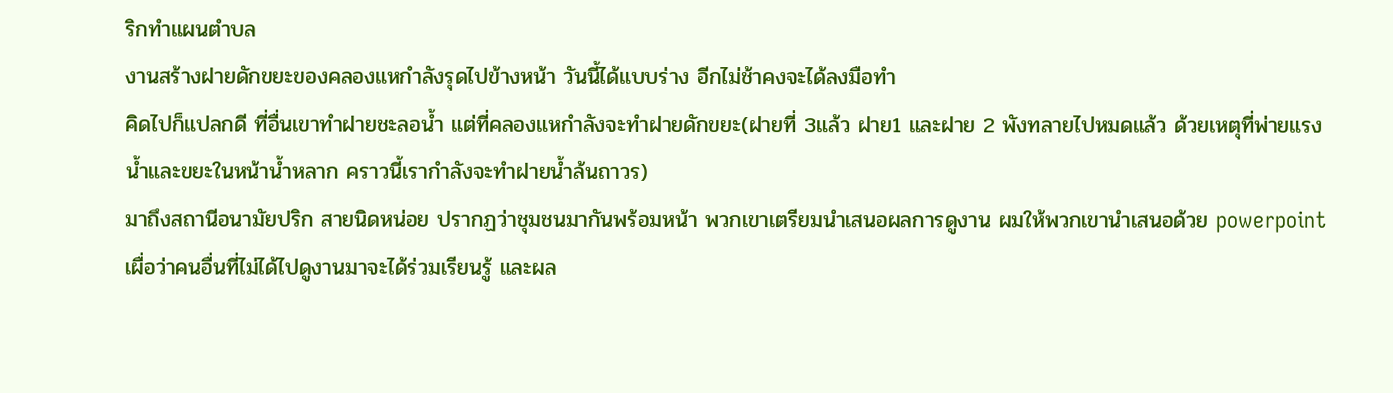ริกทำแผนตำบล
งานสร้างฝายดักขยะของคลองแหกำลังรุดไปข้างหน้า วันนี้ได้แบบร่าง อีกไม่ช้าคงจะได้ลงมือทำ
คิดไปก็แปลกดี ที่อื่นเขาทำฝายชะลอน้ำ แต่ที่คลองแหกำลังจะทำฝายดักขยะ(ฝายที่ 3แล้ว ฝาย1 และฝาย 2 พังทลายไปหมดแล้ว ด้วยเหตุที่พ่ายแรงน้ำและขยะในหน้าน้ำหลาก คราวนี้เรากำลังจะทำฝายน้ำล้นถาวร)
มาถึงสถานีอนามัยปริก สายนิดหน่อย ปรากฏว่าชุมชนมากันพร้อมหน้า พวกเขาเตรียมนำเสนอผลการดูงาน ผมให้พวกเขานำเสนอด้วย powerpointเผื่อว่าคนอื่นที่ไม่ได้ไปดูงานมาจะได้ร่วมเรียนรู้ และผล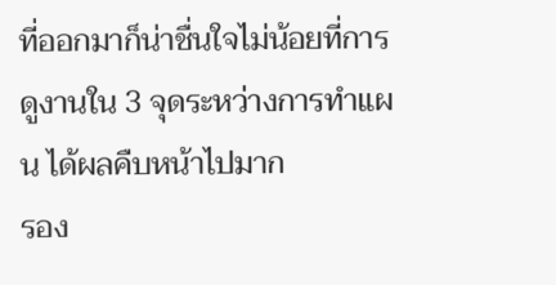ที่ออกมาก็น่าชื่นใจไม่น้อยที่การดูงานใน 3 จุดระหว่างการทำแผน ได้ผลคืบหน้าไปมาก
รอง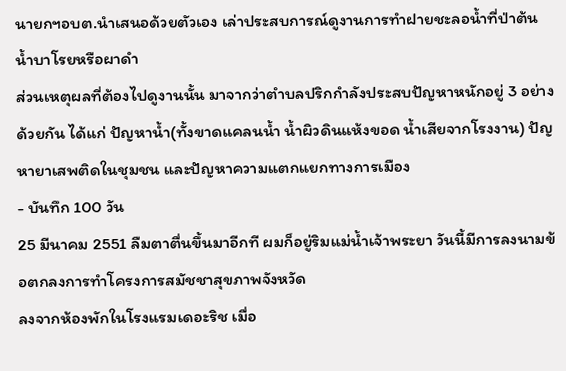นายกฯอบต.นำเสนอด้วยตัวเอง เล่าประสบการณ์ดูงานการทำฝายชะลอน้ำที่ป่าต้นน้ำบาโรยหรือผาดำ
ส่วนเหตุผลที่ต้องไปดูงานนั้น มาจากว่าตำบลปริกกำลังประสบปัญหาหนักอยู่ 3 อย่างด้วยกัน ได้แก่ ปัญหาน้ำ(ทั้งขาดแคลนน้ำ น้ำผิวดินแห้งขอด น้ำเสียจากโรงงาน) ปัญหายาเสพติดในชุมชน และปัญหาความแตกแยกทางการเมือง
- บันทึก 100 วัน
25 มีนาคม 2551 ลืมตาตื่นขึ้นมาอีกที ผมก็อยู่ริมแม่น้ำเจ้าพระยา วันนี้มีการลงนามข้อตกลงการทำโครงการสมัชชาสุขภาพจังหวัด
ลงจากห้องพักในโรงแรมเดอะริช เมื่อ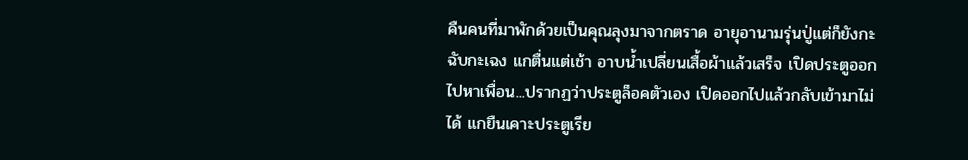คืนคนที่มาพักด้วยเป็นคุณลุงมาจากตราด อายุอานามรุ่นปู่แต่ก็ยังกะฉับกะเฉง แกตื่นแต่เช้า อาบน้ำเปลี่ยนเสื้อผ้าแล้วเสร็จ เปิดประตูออกไปหาเพื่อน...ปรากฏว่าประตูล็อคตัวเอง เปิดออกไปแล้วกลับเข้ามาไม่ได้ แกยืนเคาะประตูเรีย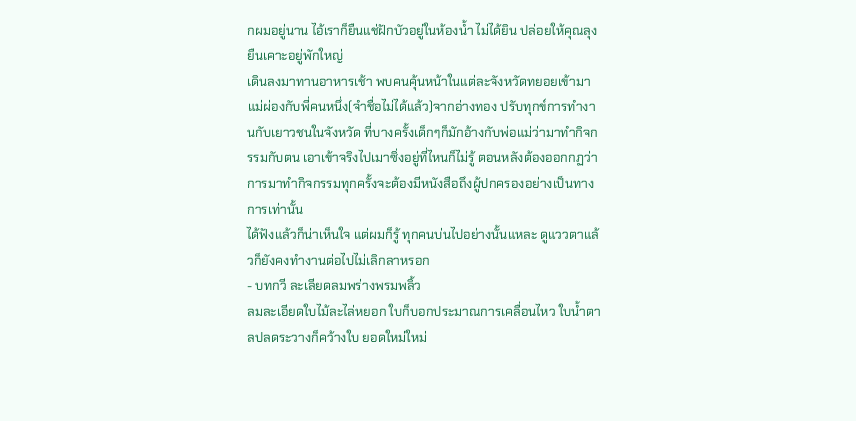กผมอยู่นาน ไอ้เราก็ยืนแช่ฝักบัวอยู่ในห้องน้ำ ไม่ได้ยิน ปล่อยให้คุณลุงยืนเคาะอยู่พักใหญ่
เดินลงมาทานอาหารเช้า พบคนคุ้นหน้าในแต่ละจังหวัดทยอยเข้ามา แม่ผ่องกับพี่คนหนึ่ง(จำชื่อไม่ได้แล้ว)จากอ่างทอง ปรับทุกข์การทำงานกับเยาวชนในจังหวัด ที่บางครั้งเด็กๆก็มักอ้างกับพ่อแม่ว่ามาทำกิจกรรมกับตน เอาเข้าจริงไปเมาซิ่งอยู่ที่ไหนก็ไม่รู้ ตอนหลังต้องออกกฏว่าการมาทำกิจกรรมทุกครั้งจะต้องมีหนังสือถึงผู้ปกครองอย่างเป็นทางการเท่านั้น
ได้ฟังแล้วก็น่าเห็นใจ แต่ผมก็รู้ ทุกคนบ่นไปอย่างนั้นแหละ ดูแววตาแล้วก็ยังคงทำงานต่อไปไม่เลิกลาหรอก
- บทกวี ละเลียดลมพร่างพรมพลิ้ว
ลมละเอียดใบไม้ละไล่หยอก ใบก็บอกประมาณการเคลื่อนไหว ใบน้ำตาลปลดระวางก็คว้างใบ ยอดใหม่ใหม่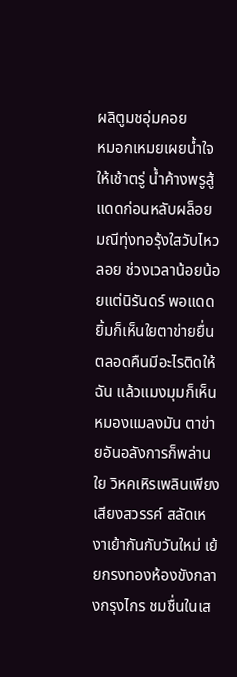ผลิตูมชอุ่มคอย
หมอกเหมยเผยน้ำใจให้เช้าตรู่ น้ำค้างพรูสู้แดดก่อนหลับผล็อย มณีทุ่งทอรุ้งใสวับไหวลอย ช่วงเวลาน้อยน้อยแต่นิรันดร์ พอแดดยิ้มก็เห็นใยตาข่ายยื่น ตลอดคืนมีอะไรติดให้ฉัน แล้วแมงมุมก็เห็นหมองแมลงมัน ตาข่ายอันอลังการก็พล่านใย วิหคเหิรเพลินเพียงเสียงสวรรค์ สลัดเหงาเย้ากันกับวันใหม่ เย้ยกรงทองห้องขังกลางกรุงไกร ชมชื่นในเส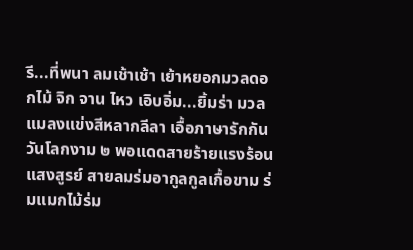รี...ที่พนา ลมเช้าเช้า เย้าหยอกมวลดอกไม้ จิก จาน ไหว เอิบอิ่ม...ยิ้มร่า มวลแมลงแข่งสีหลากลีลา เอื้อภาษารักกันวันโลกงาม ๒ พอแดดสายร้ายแรงร้อนแสงสูรย์ สายลมร่มอากูลกูลเกื้อขาม ร่มแมกไม้ร่ม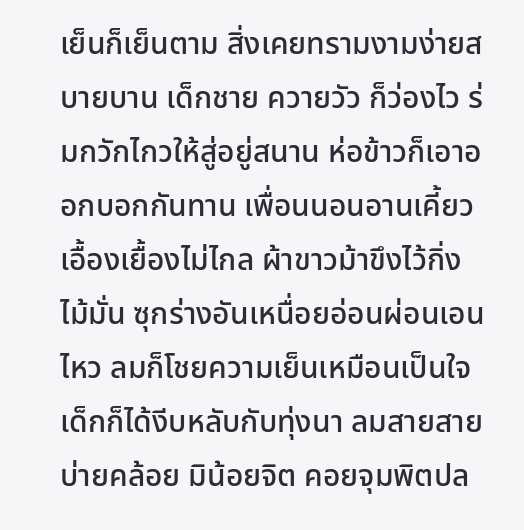เย็นก็เย็นตาม สิ่งเคยทรามงามง่ายสบายบาน เด็กชาย ควายวัว ก็ว่องไว ร่มกวักไกวให้สู่อยู่สนาน ห่อข้าวก็เอาออกบอกกันทาน เพื่อนนอนอานเคี้ยวเอื้องเยื้องไม่ไกล ผ้าขาวม้าขึงไว้กิ่งไม้มั่น ซุกร่างอันเหนื่อยอ่อนผ่อนเอนไหว ลมก็โชยความเย็นเหมือนเป็นใจ เด็กก็ได้งีบหลับกับทุ่งนา ลมสายสาย บ่ายคล้อย มิน้อยจิต คอยจุมพิตปล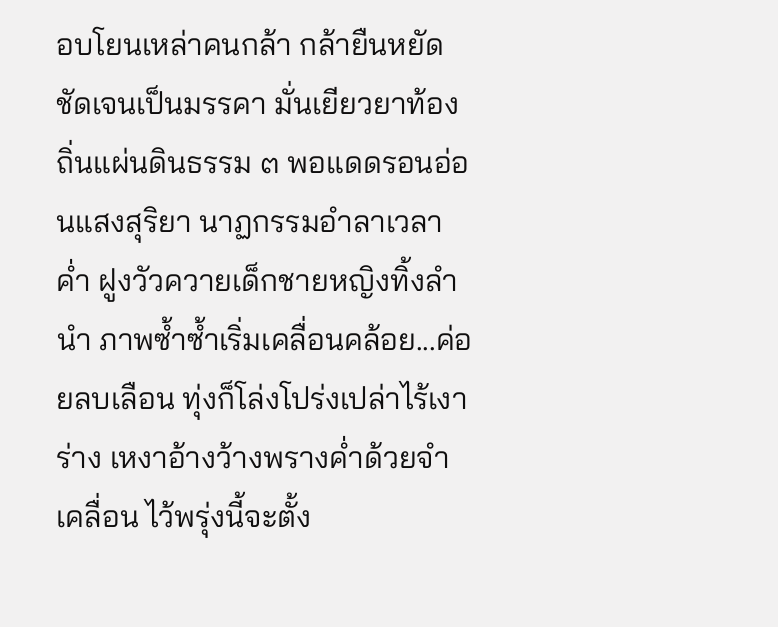อบโยนเหล่าคนกล้า กล้ายืนหยัดชัดเจนเป็นมรรคา มั่นเยียวยาท้องถิ่นแผ่นดินธรรม ๓ พอแดดรอนอ่อนแสงสุริยา นาฏกรรมอำลาเวลาค่ำ ฝูงวัวควายเด็กชายหญิงทิ้งลำนำ ภาพซ้ำซ้ำเริ่มเคลื่อนคล้อย...ค่อยลบเลือน ทุ่งก็โล่งโปร่งเปล่าไร้เงาร่าง เหงาอ้างว้างพรางค่ำด้วยจำเคลื่อน ไว้พรุ่งนี้จะตั้ง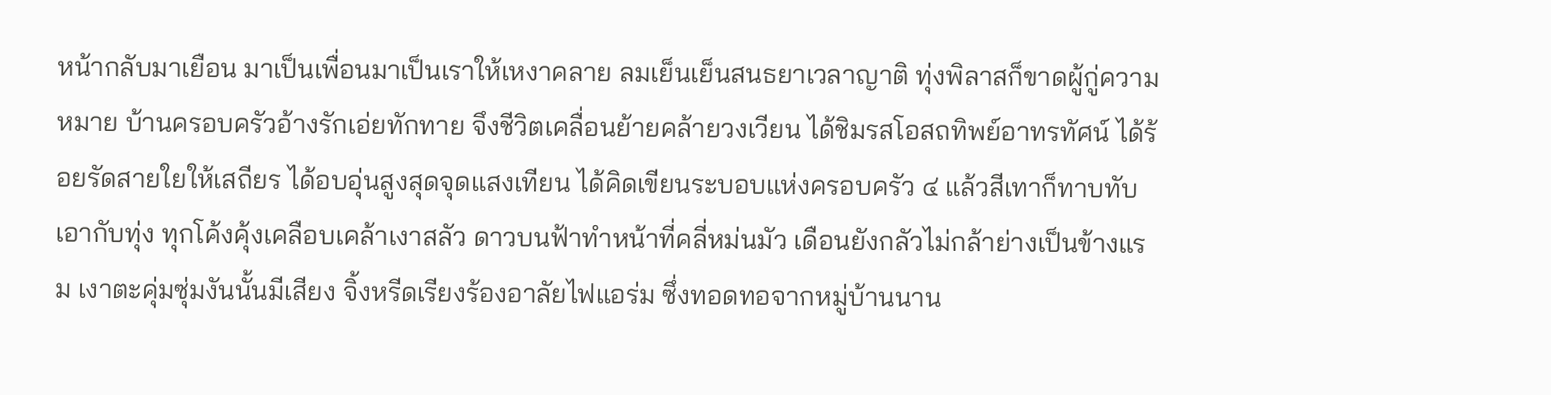หน้ากลับมาเยือน มาเป็นเพื่อนมาเป็นเราให้เหงาคลาย ลมเย็นเย็นสนธยาเวลาญาติ ทุ่งพิลาสก็ขาดผู้กู่ความหมาย บ้านครอบครัวอ้างรักเอ่ยทักทาย จึงชีวิตเคลื่อนย้ายคล้ายวงเวียน ได้ชิมรสโอสถทิพย์อาทรทัศน์ ได้ร้อยรัดสายใยให้เสถียร ได้อบอุ่นสูงสุดจุดแสงเทียน ได้คิดเขียนระบอบแห่งครอบครัว ๔ แล้วสีเทาก็ทาบทับเอากับทุ่ง ทุกโค้งคุ้งเคลือบเคล้าเงาสลัว ดาวบนฟ้าทำหน้าที่คลี่หม่นมัว เดือนยังกลัวไม่กล้าย่างเป็นข้างแรม เงาตะคุ่มซุ่มงันนั้นมีเสียง จิ้งหรีดเรียงร้องอาลัยไฟแอร่ม ซึ่งทอดทอจากหมู่บ้านนาน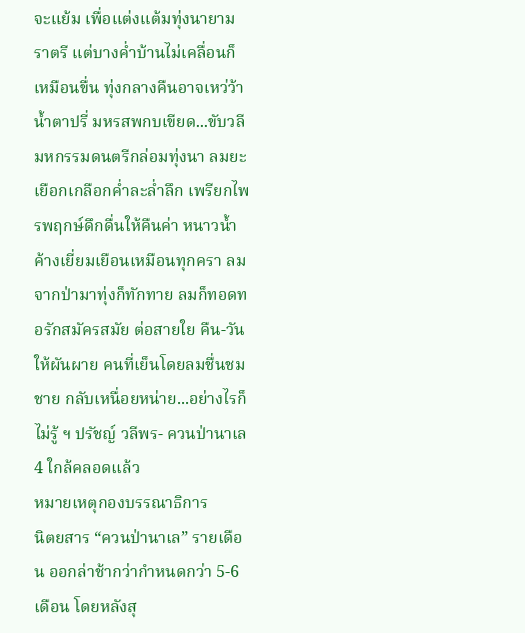จะแย้ม เพื่อแต่งแต้มทุ่งนายามราตรี แต่บางค่ำบ้านไม่เคลื่อนก็เหมือนขื่น ทุ่งกลางคืนอาจเหว่ว้าน้ำตาปรี่ มหรสพกบเขียด...ขับวลี มหกรรมดนตรีกล่อมทุ่งนา ลมยะเยือกเกลือกค่ำละล่ำลึก เพรียกไพรพฤกษ์ดึกดื่นให้คืนค่า หนาวน้ำค้างเยี่ยมเยือนเหมือนทุกครา ลมจากป่ามาทุ่งก็ทักทาย ลมก็ทอดทอรักสมัครสมัย ต่อสายใย คืน-วัน ให้ผันผาย คนที่เย็นโดยลมชื่นชมชาย กลับเหนื่อยหน่าย...อย่างไรก็ไม่รู้ ฯ ปรัชญ์ วลีพร- ควนป่านาเล 4 ใกล้คลอดแล้ว
หมายเหตุกองบรรณาธิการ
นิตยสาร “ควนป่านาเล” รายเดือน ออกล่าช้ากว่ากำหนดกว่า 5-6 เดือน โดยหลังสุ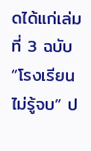ดได้แก่เล่มที่ 3 ฉบับ “โรงเรียนไม่รู้จบ” ป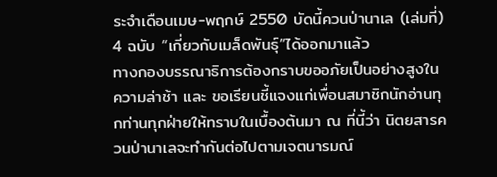ระจำเดือนเมษ-พฤกษ์ 2550 บัดนี้ควนป่านาเล (เล่มที่) 4 ฉบับ “เกี่ยวกับเมล็ดพันธุ์”ได้ออกมาแล้ว
ทางกองบรรณาธิการต้องกราบขออภัยเป็นอย่างสูงในความล่าช้า และ ขอเรียนชี้แจงแก่เพื่อนสมาชิกนักอ่านทุกท่านทุกฝ่ายให้ทราบในเบื้องต้นมา ณ ที่นี้ว่า นิตยสารควนป่านาเลจะทำกันต่อไปตามเจตนารมณ์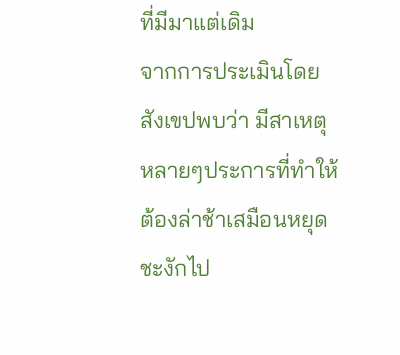ที่มีมาแต่เดิม
จากการประเมินโดยสังเขปพบว่า มีสาเหตุหลายๆประการที่ทำให้ต้องล่าช้าเสมือนหยุดชะงักไป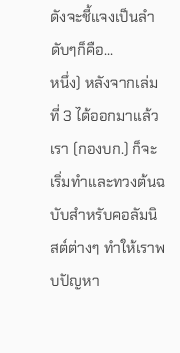ดังจะชี้แจงเป็นลำดับๆก็คือ...
หนึ่ง) หลังจากเล่มที่ 3 ได้ออกมาแล้ว เรา (กองบก.) ก็จะเริ่มทำและทวงต้นฉบับสำหรับคอลัมนิสต์ต่างๆ ทำให้เราพบปัญหา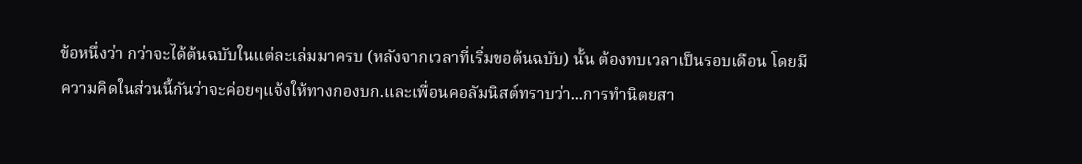ข้อหนึ่งว่า กว่าจะได้ต้นฉบับในแต่ละเล่มมาครบ (หลังจากเวลาที่เริ่มขอต้นฉบับ) นั้น ต้องทบเวลาเป็นรอบเดือน โดยมีความคิดในส่วนนี้กันว่าจะค่อยๆแจ้งให้ทางกองบก.และเพื่อนคอลัมนิสต์ทราบว่า...การทำนิตยสา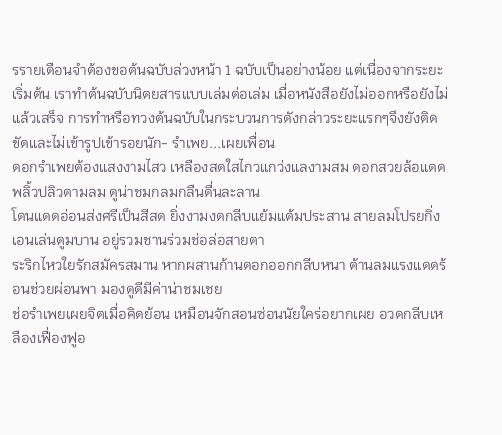รรายเดือนจำต้องขอต้นฉบับล่วงหน้า 1 ฉบับเป็นอย่างน้อย แต่เนื่องจากระยะเริ่มต้น เราทำต้นฉบับนิตยสารแบบเล่มต่อเล่ม เมื่อหนังสือยังไม่ออกหรือยังไม่แล้วเสร็จ การทำหรือทวงต้นฉบับในกระบวนการดังกล่าวระยะแรกๆจึงยังติดขัดและไม่เข้ารูปเข้ารอยนัก- รำเพย...เผยเพื่อน
ดอกรำเพยต้องแสงงามไสว เหลืองสดใสไกวแกว่งแลงามสม ดอกสวยล้อแดดพลิ้วปลิวตามลม ดูน่าชมกลมกลืนดื่นละลาน
โดนแดดอ่อนส่งศรีเป็นสีสด ยิ่งงามงดกลีบแย้มแต้มประสาน สายลมโปรยกิ่งเอนเล่นตูมบาน อยู่รวมชานร่วมช่อล่อสายตา
ระริกไหวใยรักสมัครสมาน หากผสานก้านดอกออกกลีบหนา ต้านลมแรงแดดร้อนช่วยผ่อนพา มองดูดีมีค่าน่าชมเชย
ช่อรำเพยเผยจิตเมื่อคิดย้อน เหมือนจักสอนซ่อนนัยใคร่อยากเผย อวดกลีบเหลืองเฟื่องฟูอ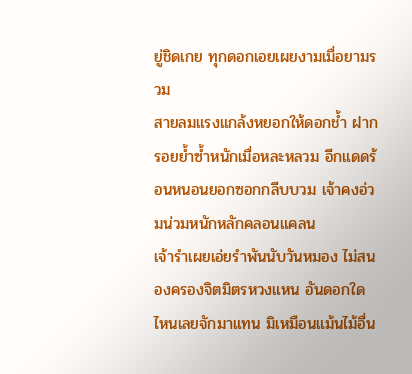ยู่ชิดเกย ทุกดอกเอยเผยงามเมื่อยามรวม
สายลมแรงแกล้งหยอกให้ดอกช้ำ ฝากรอยย้ำซ้ำหนักเมื่อหละหลวม อีกแดดร้อนหนอนยอกซอกกลีบบวม เจ้าคงอ่วมน่วมหนักหลักคลอนแคลน
เจ้ารำเผยเอ่ยรำพันนับวันหมอง ไม่สนองครองจิตมิตรหวงแหน อันดอกใดไหนเลยจักมาแทน มิเหมือนแม้นไม้อื่น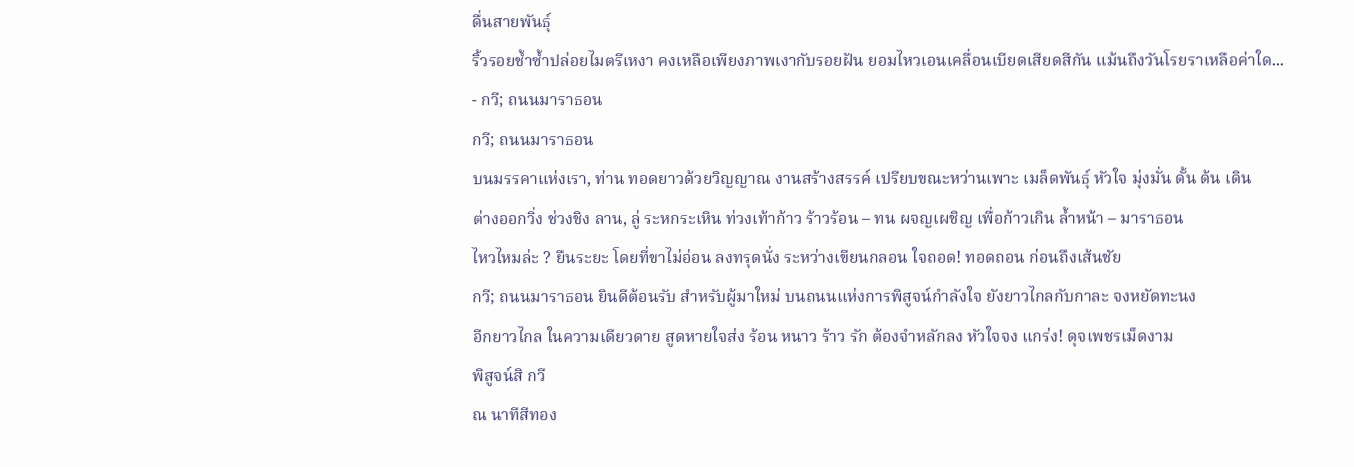ดื่นสายพันธุ์
ริ้วรอยช้ำซ้ำปล่อยไมตรีเหงา คงเหลือเพียงภาพเงากับรอยฝัน ยอมไหวเอนเคลื่อนเบียดเสียดสีกัน แม้นถึงวันโรยราเหลือค่าใด...
- กวี; ถนนมาราธอน
กวี; ถนนมาราธอน
บนมรรคาแห่งเรา, ท่าน ทอดยาวด้วยวิญญาณ งานสร้างสรรค์ เปรียบขณะหว่านเพาะ เมล็ดพันธุ์ หัวใจ มุ่งมั่น ดั้น ด้น เดิน
ต่างออกวิ่ง ช่วงชิง ลาน, ลู่ ระหกระเหิน ท่วงเท้าก้าว ร้าวร้อน – ทน ผจญเผชิญ เพื่อก้าวเกิน ล้ำหน้า – มาราธอน
ไหวไหมล่ะ ? ยืนระยะ โดยที่ขาไม่อ่อน ลงทรุดนั่ง ระหว่างเขียนกลอน ใจถอด! ทอดถอน ก่อนถึงเส้นชัย
กวี; ถนนมาราธอน ยินดีต้อนรับ สำหรับผู้มาใหม่ บนถนนแห่งการพิสูจน์กำลังใจ ยังยาวไกลกับกาละ จงหยัดทะนง
อีกยาวไกล ในความเดียวดาย สูดหายใจส่ง ร้อน หนาว ร้าว รัก ต้องจำหลักลง หัวใจจง แกร่ง! ดุจเพชรเม็ดงาม
พิสูจน์สิ กวี
ณ นาทีสีทอง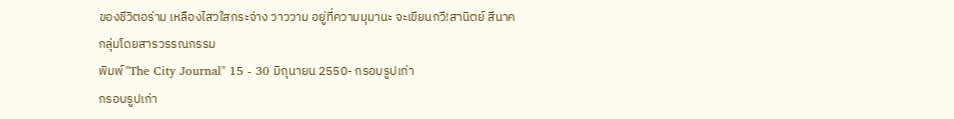ของชีวิตอร่าม เหลืองไสวใสกระจ่าง วาววาม อยู่ที่ความมุมานะ จะเขียนกวี!สานิตย์ สีนาค
กลุ่มโดยสารวรรณกรรม
พิมพ์ "The City Journal" 15 - 30 มิถุนายน 2550- กรอบรูปเก่า
กรอบรูปเก่า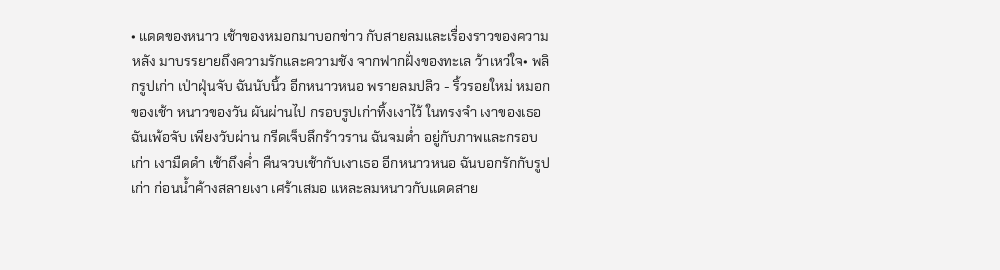• แดดของหนาว เช้าของหมอกมาบอกข่าว กับสายลมและเรื่องราวของความหลัง มาบรรยายถึงความรักและความชัง จากฟากฝั่งของทะเล ว้าเหว่ใจ• พลิกรูปเก่า เป่าฝุ่นจับ ฉันนับนิ้ว อีกหนาวหนอ พรายลมปลิว - ริ้วรอยใหม่ หมอกของเช้า หนาวของวัน ผันผ่านไป กรอบรูปเก่าทิ้งเงาไว้ ในทรงจำ เงาของเธอฉันเพ้อจับ เพียงวับผ่าน กรีดเจ็บลึกร้าวราน ฉันจมต่ำ อยู่กับภาพและกรอบเก่า เงามืดดำ เช้าถึงค่ำ คืนจวบเช้ากับเงาเธอ อีกหนาวหนอ ฉันบอกรักกับรูปเก่า ก่อนน้ำค้างสลายเงา เศร้าเสมอ แหละลมหนาวกับแดดสาย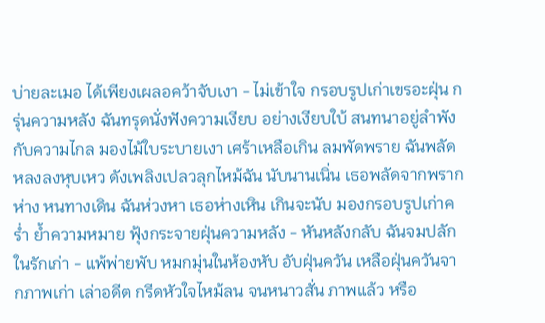บ่ายละเมอ ได้เพียงเผลอคว้าจับเงา - ไม่เข้าใจ กรอบรูปเก่าเขรอะฝุ่น กรุ่นความหลัง ฉันทรุดนั่งฟังความเงียบ อย่างเงียบใบ้ สนทนาอยู่ลำพังกับความไกล มองไม้ใบระบายเงา เศร้าเหลือเกิน ลมพัดพราย ฉันพลัดหลงลงหุบเหว ดังเพลิงเปลวลุกไหม้ฉัน นับนานเนิ่น เธอพลัดจากพรากห่าง หนทางเดิน ฉันห่วงหา เธอห่างเหิน เกินจะนับ มองกรอบรูปเก่าคร่ำ ย้ำความหมาย ฟุ้งกระจายฝุ่นความหลัง - หันหลังกลับ ฉันจมปลักในรักเก่า - แพ้พ่ายพับ หมกมุ่นในห้องหับ อับฝุ่นควัน เหลือฝุ่นควันจากภาพเก่า เล่าอดีต กรีดหัวใจไหม้ลน จนหนาวสั่น ภาพแล้ว หรือ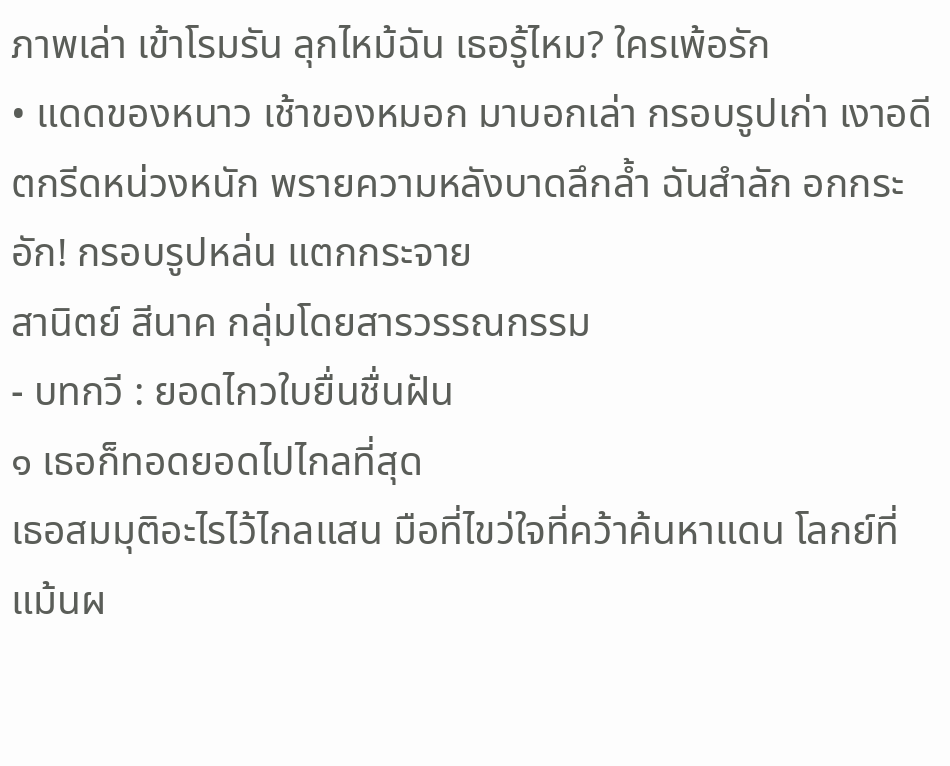ภาพเล่า เข้าโรมรัน ลุกไหม้ฉัน เธอรู้ไหม? ใครเพ้อรัก
• แดดของหนาว เช้าของหมอก มาบอกเล่า กรอบรูปเก่า เงาอดีตกรีดหน่วงหนัก พรายความหลังบาดลึกล้ำ ฉันสำลัก อกกระอัก! กรอบรูปหล่น แตกกระจาย
สานิตย์ สีนาค กลุ่มโดยสารวรรณกรรม
- บทกวี : ยอดไกวใบยื่นชื่นฝัน
๑ เธอก็ทอดยอดไปไกลที่สุด
เธอสมมุติอะไรไว้ไกลแสน มือที่ไขว่ใจที่คว้าค้นหาแดน โลกย์ที่แม้นผ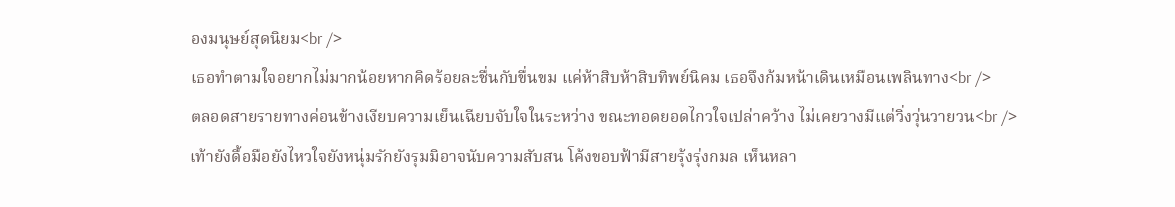องมนุษย์สุดนิยม<br />
เธอทำตามใจอยากไม่มากน้อยหากคิดร้อยละชื่นกับขื่นขม แค่ห้าสิบห้าสิบทิพย์นิคม เธอจึงก้มหน้าเดินเหมือนเพลินทาง<br />
ตลอดสายรายทางค่อนข้างเงียบความเย็นเฉียบจับใจในระหว่าง ขณะทอดยอดไกวใจเปล่าคว้าง ไม่เคยวางมีแต่วิ่งวุ่นวายวน<br />
เท้ายังดื้อมือยังไหวใจยังหนุ่มรักยังรุมมิอาจนับความสับสน โค้งขอบฟ้ามีสายรุ้งรุ่งกมล เห็นหลา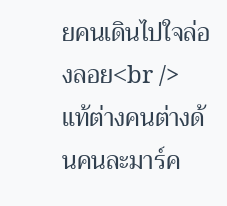ยคนเดินไปใจล่องลอย<br />
แท้ต่างคนต่างด้นคนละมาร์ค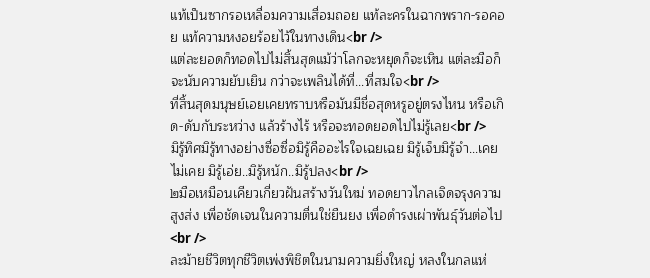แท้เป็นซากรอเหลื่อมความเสื่อมถอย แท้ละครในฉากพราก-รอคอย แท้ความหงอยร้อยไว้ในทางเดิน<br />
แต่ละยอดก็ทอดไปไม่สิ้นสุดแม้ว่าโลกจะหยุดก็จะเหิน แต่ละมือก็จะนับความยับเยิน กว่าจะเพลินได้ที่...ที่สมใจ<br />
ที่สิ้นสุดมนุษย์เอยเคยทราบหรือมันมีชื่อสุดหรูอยู่ตรงไหน หรือเกิด-ดับกับระหว่าง แล้วร้างไร้ หรือจะทอดยอดไปไม่รู้เลย<br />
มิรู้ทิศมิรู้ทางอย่างซื่อซื่อมิรู้คืออะไรใจเฉยเฉย มิรู้เจ็บมิรู้จำ...เคยไม่เคย มิรู้เอ่ย..มิรู้หนัก..มิรู้ปลง<br />
๒มือเหมือนเคียวเกี่ยวฝันสร้างวันใหม่ ทอดยาวไกลเจิดจรุงความสูงส่ง เพื่อชัดเจนในความตื่นใช่ยืนยง เพื่อดำรงเผ่าพันธุ์วันต่อไป<br />
ละม้ายชีวิตทุกชีวิตเพ่งพิชิตในนามความยิ่งใหญ่ หลงในกลแห่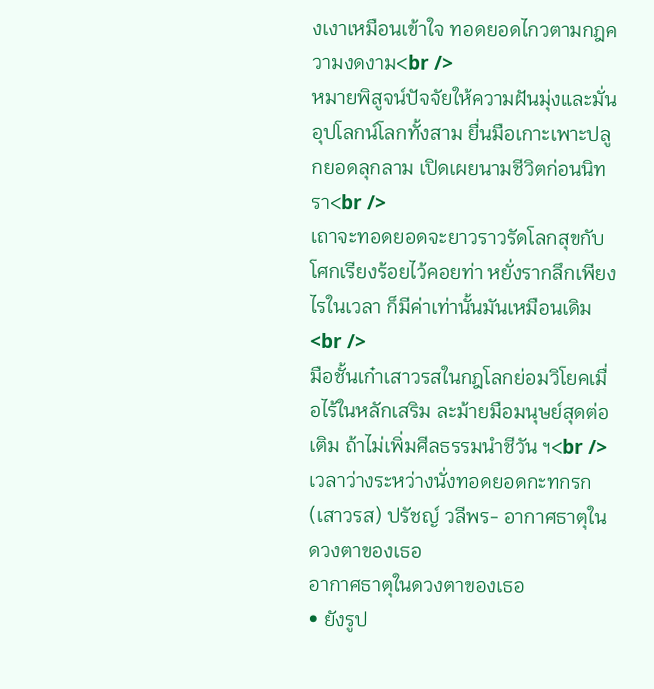งเงาเหมือนเข้าใจ ทอดยอดไกวตามกฎความงดงาม<br />
หมายพิสูจน์ปัจจัยให้ความฝันมุ่งและมั่นอุปโลกน์โลกทั้งสาม ยื่นมือเกาะเพาะปลูกยอดลุกลาม เปิดเผยนามชีวิตก่อนนิทรา<br />
เถาจะทอดยอดจะยาวราวรัดโลกสุขกับโศกเรียงร้อยไว้คอยท่า หยั่งรากลึกเพียงไรในเวลา ก็มีค่าเท่านั้นมันเหมือนเดิม<br />
มือชั้นเก๋าเสาวรสในกฎโลกย่อมวิโยคเมื่อไร้ในหลักเสริม ละม้ายมือมนุษย์สุดต่อเติม ถ้าไม่เพิ่มศีลธรรมนำชีวัน ฯ<br />
เวลาว่างระหว่างนั่งทอดยอดกะทกรก(เสาวรส) ปรัชญ์ วลีพร- อากาศธาตุในดวงตาของเธอ
อากาศธาตุในดวงตาของเธอ
• ยังรูป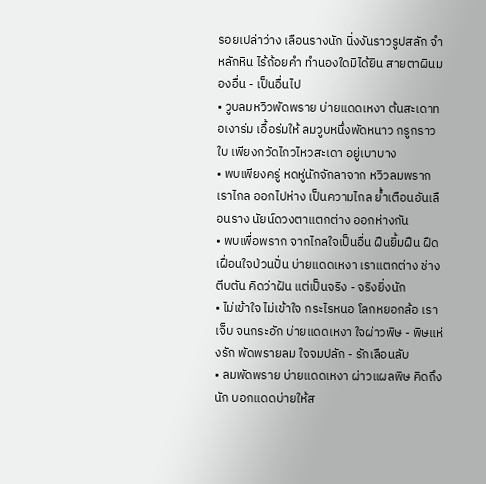รอยเปล่าว่าง เลือนรางนัก นิ่งงันราวรูปสลัก จำหลักหิน ไร้ถ้อยคำ ทำนองใดมิได้ยิน สายตาผินมองอื่น - เป็นอื่นไป
• วูบลมหวิวพัดพราย บ่ายแดดเหงา ต้นสะเดาทอเงาร่ม เอื้อร่มให้ ลมวูบหนึ่งพัดหนาว กรูกราวใบ เพียงกวัดไกวไหวสะเดา อยู่เบาบาง
• พบเพียงครู่ หดหู่นักจักลาจาก หวิวลมพรากเราไกล ออกไปห่าง เป็นความไกล ย้ำเตือนอันเลือนราง นัยน์ดวงตาแตกต่าง ออกห่างกัน
• พบเพื่อพราก จากไกลใจเป็นอื่น ฝืนยิ้มฝืน ฝืดเฝื่อนใจป่วนปั่น บ่ายแดดเหงา เราแตกต่าง ช่างตีบตัน คิดว่าฝัน แต่เป็นจริง - จริงยิ่งนัก
• ไม่เข้าใจ ไม่เข้าใจ กระไรหนอ โลกหยอกล้อ เราเจ็บ จนกระอัก บ่ายแดดเหงา ใจผ่าวพิษ - พิษแห่งรัก พัดพรายลม ใจจมปลัก - รักเลือนลับ
• ลมพัดพราย บ่ายแดดเหงา ผ่าวแผลพิษ คิดถึงนัก บอกแดดบ่ายให้ส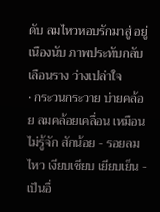ดับ ลมไหวหอบรักมาสู่ อยู่เนืองนับ ภาพประทับกลับเลือนราง ว่างเปล่าใจ
• กระวนกระวาย บ่ายคล้อย ลมคล้อยเคลื่อน เหมือนไม่รู้จัก สักน้อย - รอยลมไหว เงียบเชียบ เยียบเย็น - เป็นอื่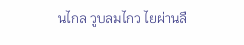นไกล วูบลมไกว ไยผ่านลื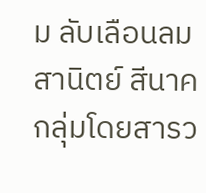ม ลับเลือนลม
สานิตย์ สีนาค กลุ่มโดยสารว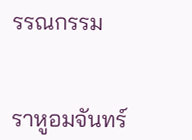รรณกรรม


ราหูอมจันทร์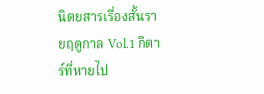นิตยสารเรื่องสั้นรายฤดูกาล Vol.1 กีตาร์ที่หายไป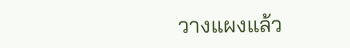วางแผงแล้ว